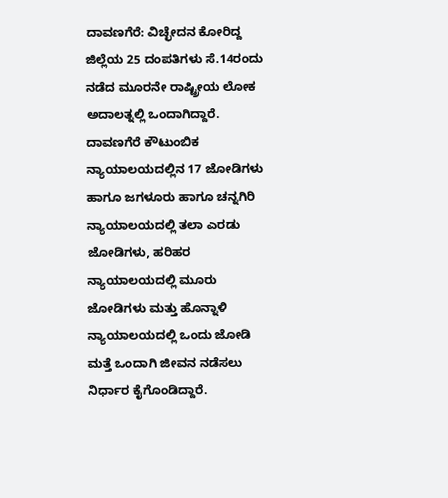ದಾವಣಗೆರೆ: ವಿಚ್ಛೇದನ ಕೋರಿದ್ದ ಜಿಲ್ಲೆಯ 25 ದಂಪತಿಗಳು ಸೆ.14ರಂದು ನಡೆದ ಮೂರನೇ ರಾಷ್ಟ್ರೀಯ ಲೋಕ ಅದಾಲತ್ನಲ್ಲಿ ಒಂದಾಗಿದ್ದಾರೆ.
ದಾವಣಗೆರೆ ಕೌಟುಂಬಿಕ ನ್ಯಾಯಾಲಯದಲ್ಲಿನ 17 ಜೋಡಿಗಳು ಹಾಗೂ ಜಗಳೂರು ಹಾಗೂ ಚನ್ನಗಿರಿ ನ್ಯಾಯಾಲಯದಲ್ಲಿ ತಲಾ ಎರಡು ಜೋಡಿಗಳು, ಹರಿಹರ ನ್ಯಾಯಾಲಯದಲ್ಲಿ ಮೂರು ಜೋಡಿಗಳು ಮತ್ತು ಹೊನ್ನಾಳಿ ನ್ಯಾಯಾಲಯದಲ್ಲಿ ಒಂದು ಜೋಡಿ ಮತ್ತೆ ಒಂದಾಗಿ ಜೀವನ ನಡೆಸಲು ನಿರ್ಧಾರ ಕೈಗೊಂಡಿದ್ದಾರೆ.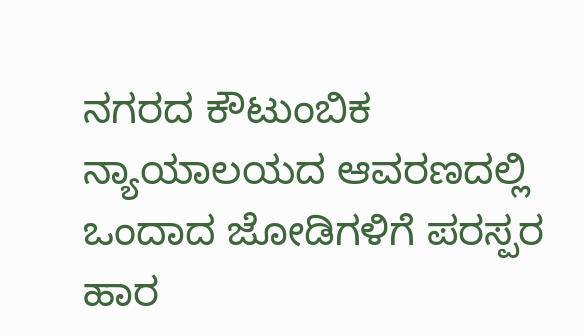ನಗರದ ಕೌಟುಂಬಿಕ ನ್ಯಾಯಾಲಯದ ಆವರಣದಲ್ಲಿ ಒಂದಾದ ಜೋಡಿಗಳಿಗೆ ಪರಸ್ಪರ ಹಾರ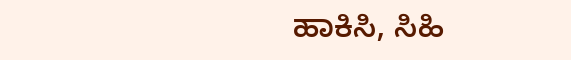ಹಾಕಿಸಿ, ಸಿಹಿ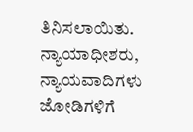ತಿನಿಸಲಾಯಿತು. ನ್ಯಾಯಾಧೀಶರು, ನ್ಯಾಯವಾದಿಗಳು ಜೋಡಿಗಳಿಗೆ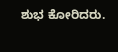ಶುಭ ಕೋರಿದರು.